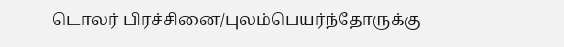டொலர் பிரச்சினை/புலம்பெயர்ந்தோருக்கு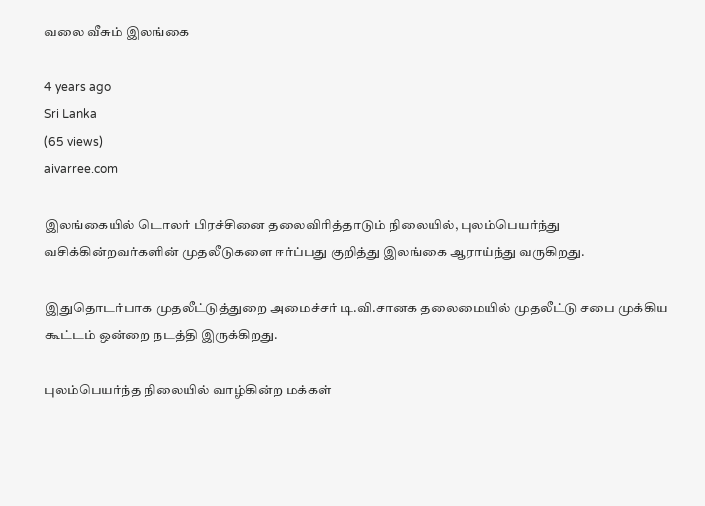வலை வீசும் இலங்கை

4 years ago
Sri Lanka
(65 views)
aivarree.com

இலங்கையில் டொலர் பிரச்சினை தலைவிரித்தாடும் நிலையில், புலம்பெயர்ந்து வசிக்கின்றவர்களின் முதலீடுகளை ஈர்ப்பது குறித்து இலங்கை ஆராய்ந்து வருகிறது.

இதுதொடர்பாக முதலீட்டுத்துறை அமைச்சர் டி.வி.சானக தலைமையில் முதலீட்டு சபை முக்கிய கூட்டம் ஒன்றை நடத்தி இருக்கிறது.

புலம்பெயர்ந்த நிலையில் வாழ்கின்ற மக்கள்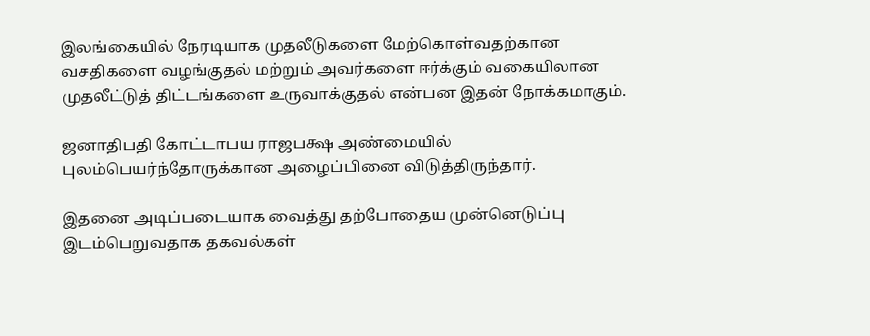இலங்கையில் நேரடியாக முதலீடுகளை மேற்கொள்வதற்கான வசதிகளை வழங்குதல் மற்றும் அவர்களை ஈர்க்கும் வகையிலான முதலீட்டுத் திட்டங்களை உருவாக்குதல் என்பன இதன் நோக்கமாகும்.

ஜனாதிபதி கோட்டாபய ராஜபக்ஷ அண்மையில் புலம்பெயர்ந்தோருக்கான அழைப்பினை விடுத்திருந்தார்.

இதனை அடிப்படையாக வைத்து தற்போதைய முன்னெடுப்பு இடம்பெறுவதாக தகவல்கள்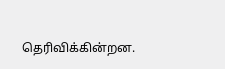தெரிவிக்கின்றன.